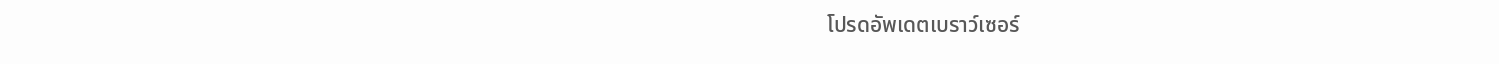โปรดอัพเดตเบราว์เซอร์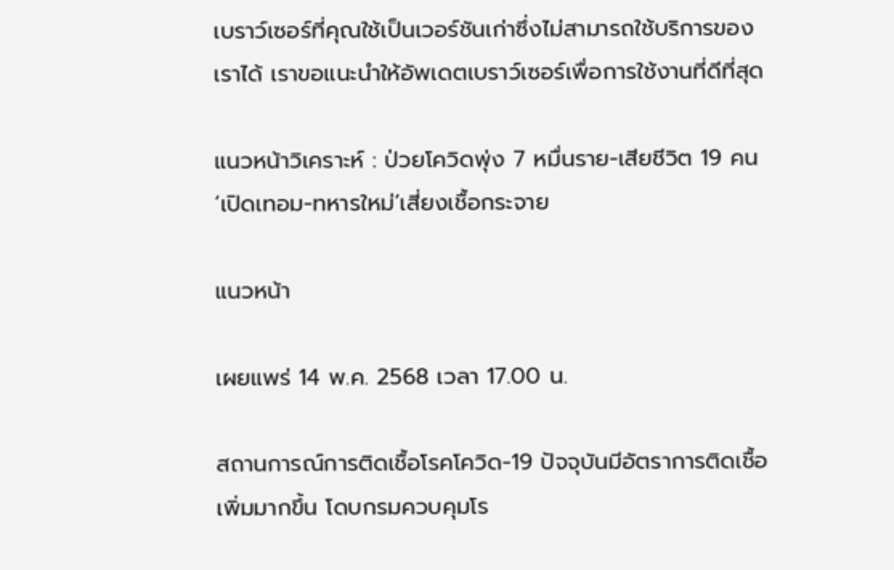เบราว์เซอร์ที่คุณใช้เป็นเวอร์ชันเก่าซึ่งไม่สามารถใช้บริการของเราได้ เราขอแนะนำให้อัพเดตเบราว์เซอร์เพื่อการใช้งานที่ดีที่สุด

แนวหน้าวิเคราะห์ : ป่วยโควิดพุ่ง 7 หมื่นราย-เสียชีวิต 19 คน ‘เปิดเทอม-ทหารใหม่’เสี่ยงเชื้อกระจาย

แนวหน้า

เผยแพร่ 14 พ.ค. 2568 เวลา 17.00 น.

สถานการณ์การติดเชื้อโรคโควิด-19 ปัจจุบันมีอัตราการติดเชื้อเพิ่มมากขึ้น โดบกรมควบคุมโร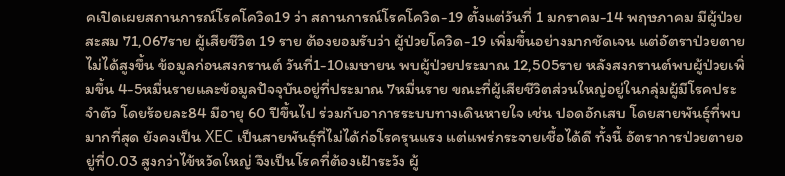คเปิดเผยสถานการณ์โรคโควิด19 ว่า สถานการณ์โรคโควิด-19 ตั้งแต่วันที่ 1 มกราคม-14 พฤษภาคม มีผู้ป่วยสะสม 71,067ราย ผู้เสียชีวิต 19 ราย ต้องยอมรับว่า ผู้ป่วยโควิด-19 เพิ่มขึ้นอย่างมากชัดเจน แต่อัตราป่วยตายไม่ได้สูงขึ้น ข้อมูลก่อนสงกรานต์ วันที่1-10เมษายน พบผู้ป่วยประมาณ 12,505ราย หลังสงกรานต์พบผู้ป่วยเพิ่มขึ้น 4-5หมื่นรายและข้อมูลปัจจุบันอยู่ที่ประมาณ 7หมื่นราย ขณะที่ผู้เสียชีวิตส่วนใหญ่อยู่ในกลุ่มผู้มีโรคประจำตัว โดยร้อยละ84 มีอายุ 60 ปีขึ้นไป ร่วมกับอาการระบบทางเดินหายใจ เช่น ปอดอักเสบ โดยสายพันธุ์ที่พบมากที่สุด ยังคงเป็น XEC เป็นสายพันธุ์ที่ไม่ได้ก่อโรครุนแรง แต่แพร่กระจายเชื้อได้ดี ทั้งนี้ อัตราการป่วยตายอยู่ที่0.03 สูงกว่าไข้หวัดใหญ่ จึงเป็นโรคที่ต้องเฝ้าระวัง ผู้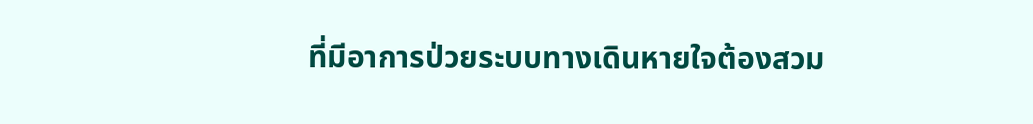ที่มีอาการป่วยระบบทางเดินหายใจต้องสวม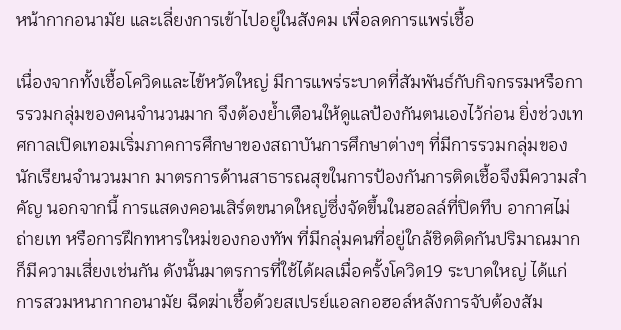หน้ากากอนามัย และเลี่ยงการเข้าไปอยู่ในสังคม เพื่อลดการแพร่เชื้อ

เนื่องจากทั้งเชื้อโควิดและไข้หวัดใหญ่ มีการแพร่ระบาดที่สัมพันธ์กับกิจกรรมหรือการรวมกลุ่มของคนจำนวนมาก จึงต้องย้ำเตือนให้ดูแลป้องกันตนเองไว้ก่อน ยิ่งช่วงเทศกาลเปิดเทอมเริ่มภาคการศึกษาของสถาบันการศึกษาต่างๆ ที่มีการรวมกลุ่มของนักเรียนจำนวนมาก มาตรการด้านสาธารณสุขในการป้องกันการติดเชื้อจึงมีความสำคัญ นอกจากนี้ การแสดงคอนเสิร์ตขนาดใหญ่ซึ่งจัดขึ้นในฮอลล์ที่ปิดทึบ อากาศไม่ถ่ายเท หรือการฝึกทหารใหม่ของกองทัพ ที่มีกลุ่มคนที่อยู่ใกล้ชิดติดกันปริมาณมากก็มีความเสี่ยงเช่นกัน ดังนั้นมาตรการที่ใช้ได้ผลเมื่อครั้งโควิด19 ระบาดใหญ่ ได้แก่ การสวมหนากากอนามัย ฉีดฆ่าเชื้อด้วยสเปรย์แอลกอฮอล์หลังการจับต้องสัม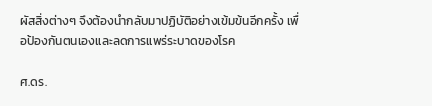ผัสสิ่งต่างๆ จึงต้องนำกลับมาปฏิบัติอย่างเข้มข้นอีกครั้ง เพื่อป้องกันตนเองและลดการแพร่ระบาดของโรค

ศ.ดร.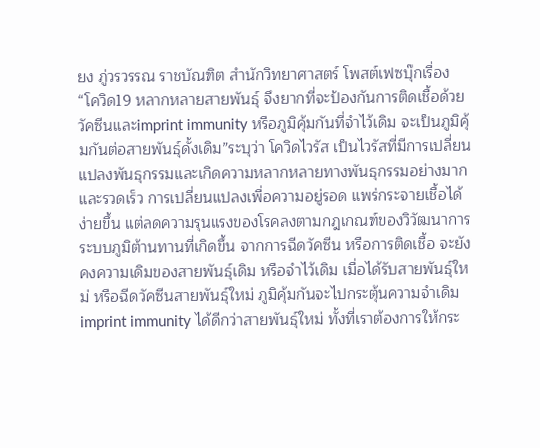ยง ภู่วรวรรณ ราชบัณฑิต สำนักวิทยาศาสตร์ โพสต์เฟซบุ๊กเรื่อง“โควิด19 หลากหลายสายพันธุ์ จึงยากที่จะป้องกันการติดเชื้อด้วยวัคซีนและimprint immunity หรือภูมิคุ้มกันที่จำไว้เดิม จะเป็นภูมิคุ้มกันต่อสายพันธุ์ดั้งเดิม”ระบุว่า โควิดไวรัส เป็นไวรัสที่มีการเปลี่ยนแปลงพันธุกรรมและเกิดความหลากหลายทางพันธุกรรมอย่างมากและรวดเร็ว การเปลี่ยนแปลงเพื่อความอยู่รอด แพร่กระจายเชื้อได้ง่ายขึ้น แต่ลดความรุนแรงของโรคลงตามกฎเกณฑ์ของวิวัฒนาการ ระบบภูมิต้านทานที่เกิดขึ้น จากการฉีดวัคซีน หรือการติดเชื้อ จะยังคงความเดิมของสายพันธุ์เดิม หรือจำไว้เดิม เมื่อได้รับสายพันธุ์ใหม่ หรือฉีดวัคซีนสายพันธุ์ใหม่ ภูมิคุ้มกันจะไปกระตุ้นความจำเดิมimprint immunity ได้ดีกว่าสายพันธุ์ใหม่ ทั้งที่เราต้องการให้กระ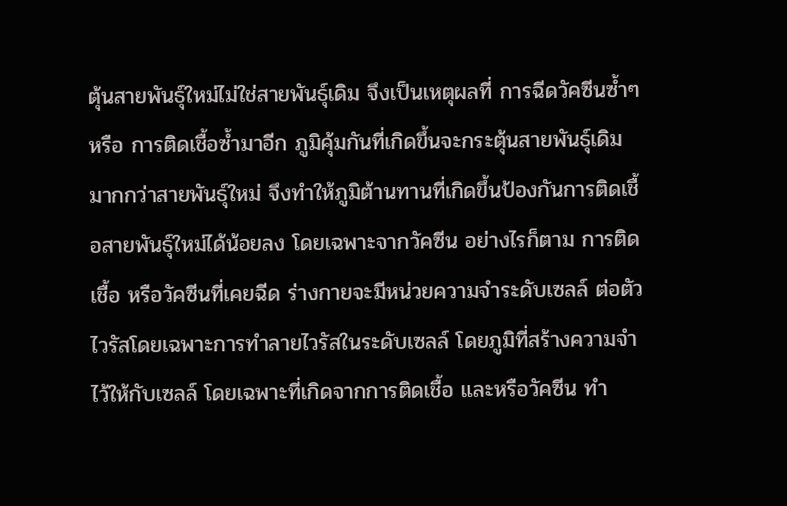ตุ้นสายพันธุ์ใหม่ไม่ใช่สายพันธุ์เดิม จึงเป็นเหตุผลที่ การฉีดวัคซีนซ้ำๆ หรือ การติดเชื้อซ้ำมาอีก ภูมิคุ้มกันที่เกิดขึ้นจะกระตุ้นสายพันธุ์เดิมมากกว่าสายพันธุ์ใหม่ จึงทำให้ภูมิต้านทานที่เกิดขึ้นป้องกันการติดเชื้อสายพันธุ์ใหม่ได้น้อยลง โดยเฉพาะจากวัคซีน อย่างไรก็ตาม การติดเชื้อ หรือวัคซีนที่เคยฉีด ร่างกายจะมีหน่วยความจำระดับเซลล์ ต่อตัวไวรัสโดยเฉพาะการทำลายไวรัสในระดับเซลล์ โดยภูมิที่สร้างความจำไว้ให้กับเซลล์ โดยเฉพาะที่เกิดจากการติดเชื้อ และหรือวัคซีน ทำ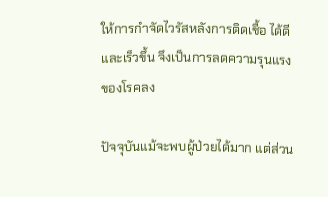ให้การกำจัดไวรัสหลังการติดเชื้อ ได้ดีและเร็วขึ้น จึงเป็นการลดความรุนแรงของโรคลง

ปัจจุบันแม้จะพบผู้ป่วยได้มาก แต่ส่วน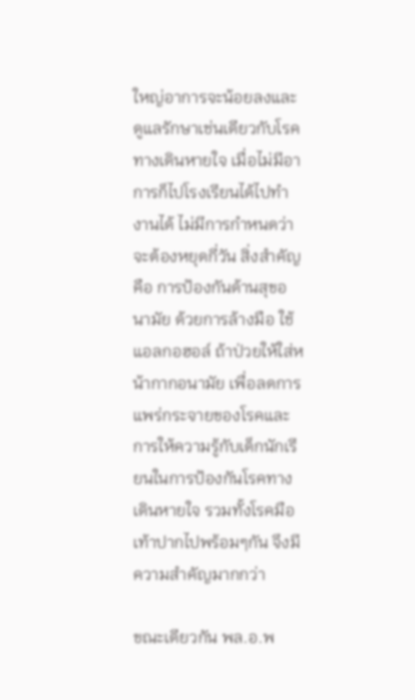ใหญ่อาการจะน้อยลงและดูแลรักษาเช่นเดียวกับโรคทางเดินหายใจ เมื่อไม่มีอาการก็ไปโรงเรียนได้ไปทำงานได้ ไม่มีการกำหนดว่าจะต้องหยุดกี่วัน สิ่งสำคัญคือ การป้องกันด้านสุขอนามัย ด้วยการล้างมือ ใช้แอลกอฮอล์ ถ้าป่วยให้ใส่หน้ากากอนามัย เพื่อลดการแพร่กระจายของโรคและการให้ความรู้กับเด็กนักเรียนในการป้องกันโรคทางเดินหายใจ รวมทั้งโรคมือเท้าปากไปพร้อมๆกัน จึงมีความสำคัญมากกว่า

ขณะเดียวกัน พล.อ.พ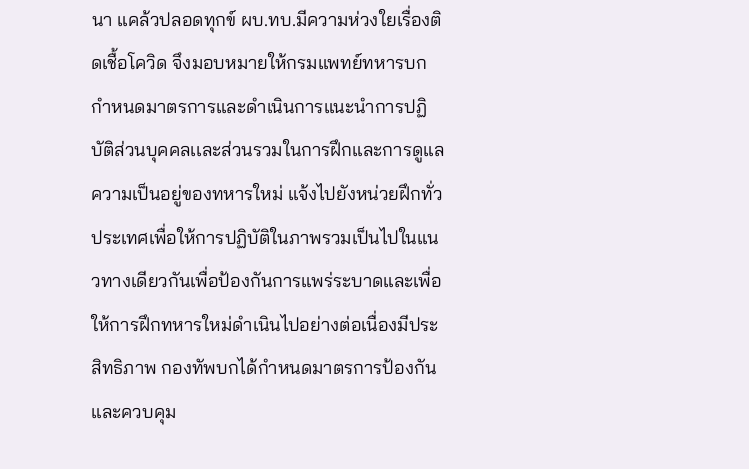นา แคล้วปลอดทุกข์ ผบ.ทบ.มีความห่วงใยเรื่องติดเชื้อโควิด จึงมอบหมายให้กรมแพทย์ทหารบก กำหนดมาตรการและดำเนินการแนะนำการปฏิบัติส่วนบุคคลเเละส่วนรวมในการฝึกและการดูแลความเป็นอยู่ของทหารใหม่ แจ้งไปยังหน่วยฝึกทั่วประเทศเพื่อให้การปฏิบัติในภาพรวมเป็นไปในแนวทางเดียวกันเพื่อป้องกันการแพร่ระบาดและเพื่อให้การฝึกทหารใหม่ดำเนินไปอย่างต่อเนื่องมีประสิทธิภาพ กองทัพบกได้กำหนดมาตรการป้องกันและควบคุม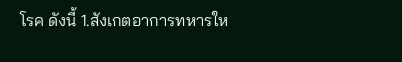โรค ดังนี้ 1.สังเกตอาการทหารให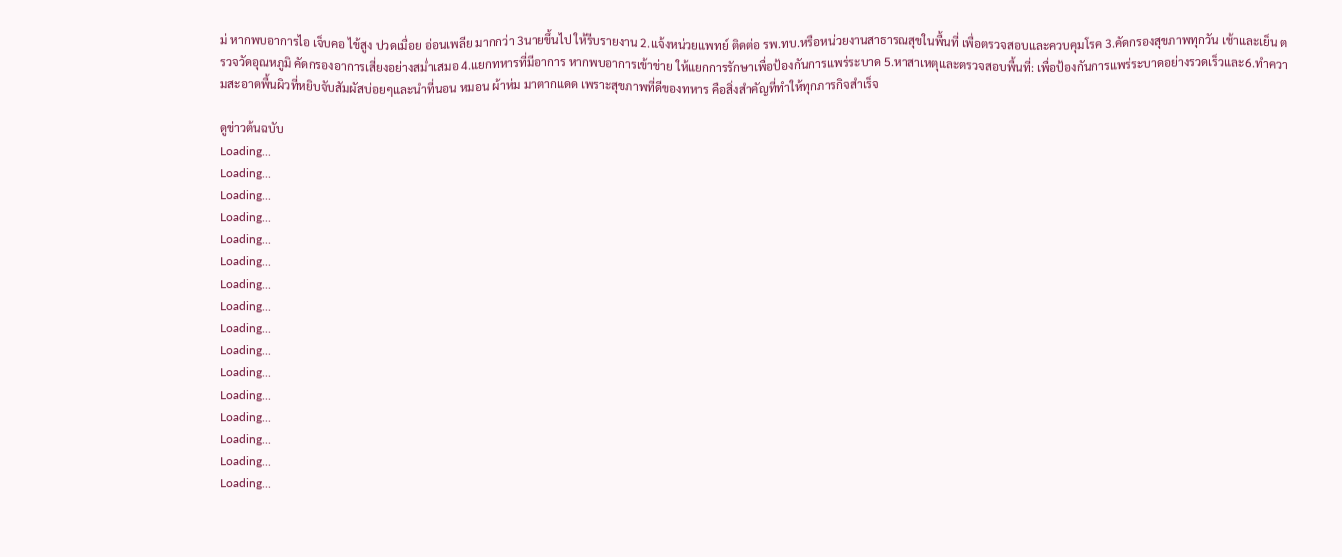ม่ หากพบอาการไอ เจ็บคอ ไข้สูง ปวดเมื่อย อ่อนเพลีย มากกว่า 3นายขึ้นไป ให้รีบรายงาน 2.แจ้งหน่วยแพทย์ ติดต่อ รพ.ทบ.หรือหน่วยงานสาธารณสุขในพื้นที่ เพื่อตรวจสอบและควบคุมโรค 3.คัดกรองสุขภาพทุกวัน เช้าและเย็น ตรวจวัดอุณหภูมิ คัดกรองอาการเสี่ยงอย่างสม่ำเสมอ 4.แยกทหารที่มีอาการ หากพบอาการเข้าข่าย ให้แยกการรักษาเพื่อป้องกันการแพร่ระบาด 5.หาสาเหตุและตรวจสอบพื้นที่: เพื่อป้องกันการแพร่ระบาดอย่างรวดเร็วและ6.ทำความสะอาดพื้นผิวที่หยิบจับสัมผัสบ่อยๆและนำที่นอน หมอน ผ้าห่ม มาตากแดด เพราะสุขภาพที่ดีของทหาร คือสิ่งสำคัญที่ทำให้ทุกภารกิจสำเร็จ

ดูข่าวต้นฉบับ
Loading...
Loading...
Loading...
Loading...
Loading...
Loading...
Loading...
Loading...
Loading...
Loading...
Loading...
Loading...
Loading...
Loading...
Loading...
Loading...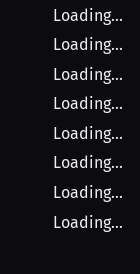Loading...
Loading...
Loading...
Loading...
Loading...
Loading...
Loading...
Loading...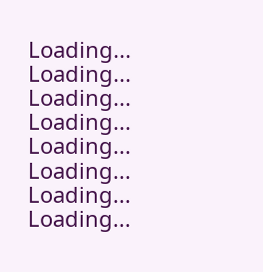Loading...
Loading...
Loading...
Loading...
Loading...
Loading...
Loading...
Loading...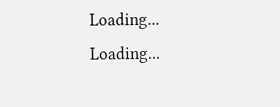Loading...
Loading...